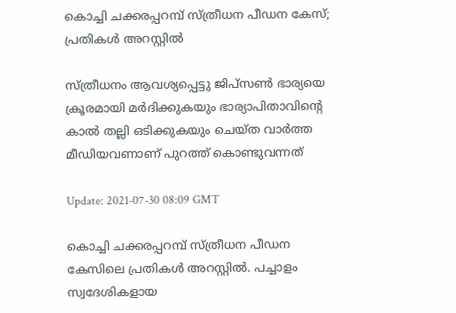കൊച്ചി ചക്കരപ്പറമ്പ് സ്ത്രീധന പീഡന കേസ്; പ്രതികൾ അറസ്റ്റിൽ

സ്ത്രീധനം ആവശ്യപ്പെട്ടു ജിപ്സൺ ഭാര്യയെ ക്രൂരമായി മർദിക്കുകയും ഭാര്യാപിതാവിന്‍റെ കാൽ തല്ലി ഒടിക്കുകയും ചെയ്‍ത വാർത്ത മീഡിയവണാണ് പുറത്ത് കൊണ്ടുവന്നത്

Update: 2021-07-30 08:09 GMT

കൊച്ചി ചക്കരപ്പറമ്പ് സ്ത്രീധന പീഡന കേസിലെ പ്രതികൾ അറസ്റ്റിൽ. പച്ചാളം സ്വദേശികളായ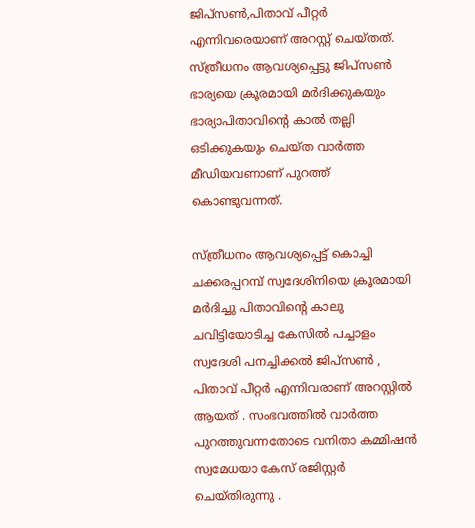ജിപ്‌സൺ,പിതാവ് പീറ്റർ എന്നിവരെയാണ് അറസ്റ്റ് ചെയ്‍തത്. സ്ത്രീധനം ആവശ്യപ്പെട്ടു ജിപ്സൺ ഭാര്യയെ ക്രൂരമായി മർദിക്കുകയും ഭാര്യാപിതാവിന്‍റെ കാൽ തല്ലി ഒടിക്കുകയും ചെയ്‍ത വാർത്ത മീഡിയവണാണ് പുറത്ത് കൊണ്ടുവന്നത്.

സ്ത്രീധനം ആവശ്യപ്പെട്ട് കൊച്ചി ചക്കരപ്പറമ്പ് സ്വദേശിനിയെ ക്രൂരമായി മർദിച്ചു പിതാവിന്‍റെ കാലു ചവിട്ടിയോടിച്ച കേസിൽ പച്ചാളം സ്വദേശി പനച്ചിക്കൽ ജിപ്‌സൺ , പിതാവ് പീറ്റർ എന്നിവരാണ് അറസ്റ്റിൽ ആയത് . സംഭവത്തിൽ വാർത്ത പുറത്തുവന്നതോടെ വനിതാ കമ്മിഷൻ സ്വമേധയാ കേസ് രജിസ്റ്റർ ചെയ്തിരുന്നു .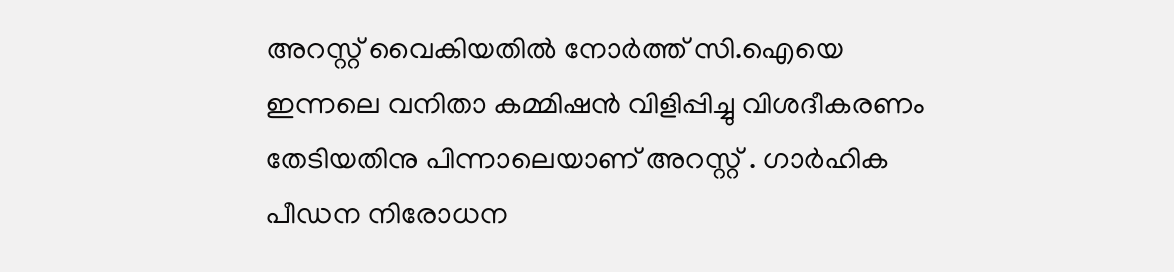അറസ്റ്റ് വൈകിയതിൽ നോർത്ത് സി.ഐയെ ഇന്നലെ വനിതാ കമ്മിഷൻ വിളിപ്പിച്ചു വിശദീകരണം തേടിയതിനു പിന്നാലെയാണ് അറസ്റ്റ് . ഗാർഹിക പീഡന നിരോധന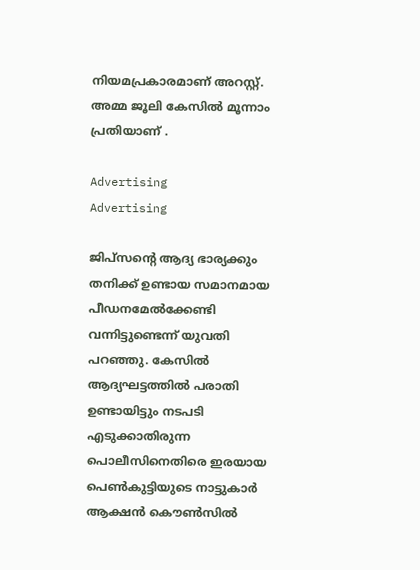നിയമപ്രകാരമാണ് അറസ്റ്റ്. അമ്മ ജൂലി കേസിൽ മൂന്നാം പ്രതിയാണ് .

Advertising
Advertising

ജിപ്സന്‍റെ ആദ്യ ഭാര്യക്കും തനിക്ക് ഉണ്ടായ സമാനമായ പീഡനമേൽക്കേണ്ടി വന്നിട്ടുണ്ടെന്ന് യുവതി പറഞ്ഞു. കേസിൽ ആദ്യഘട്ടത്തിൽ പരാതി ഉണ്ടായിട്ടും നടപടി എടുക്കാതിരുന്ന പൊലീസിനെതിരെ ഇരയായ പെൺകുട്ടിയുടെ നാട്ടുകാർ ആക്ഷൻ കൌൺസിൽ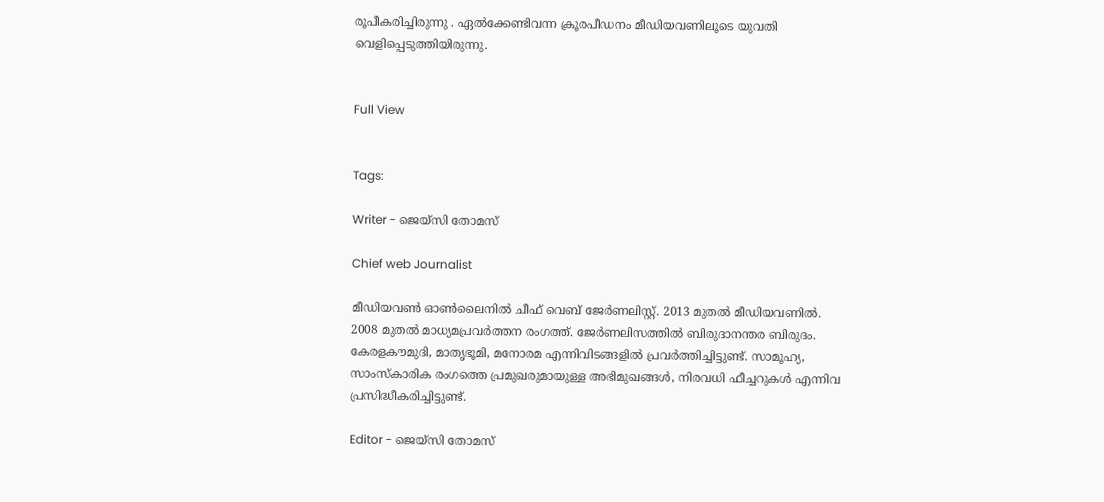രൂപീകരിച്ചിരുന്നു . ഏൽക്കേണ്ടിവന്ന ക്രൂരപീഡനം മീഡിയവണിലൂടെ യുവതി വെളിപ്പെടുത്തിയിരുന്നു.


Full View


Tags:

Writer - ജെയ്സി തോമസ്

Chief web Journalist

മീഡിയവൺ ഓൺലൈനിൽ ചീഫ് വെബ് ജേർണലിസ്റ്റ്. 2013 മുതൽ മീഡിയവണിൽ. 2008 മുതൽ മാധ്യമപ്രവർത്തന രംഗത്ത്. ജേർണലിസത്തിൽ ബിരുദാനന്തര ബിരുദം. കേരളകൗമുദി, മാതൃഭൂമി, മനോരമ എന്നിവിടങ്ങളിൽ പ്രവർത്തിച്ചിട്ടുണ്ട്. സാമൂഹ്യ, സാംസ്‌കാരിക രംഗത്തെ പ്രമുഖരുമായുള്ള അഭിമുഖങ്ങൾ, നിരവധി ഫീച്ചറുകൾ എന്നിവ പ്രസിദ്ധീകരിച്ചിട്ടുണ്ട്.

Editor - ജെയ്സി തോമസ്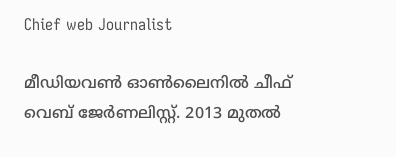Chief web Journalist

മീഡിയവൺ ഓൺലൈനിൽ ചീഫ് വെബ് ജേർണലിസ്റ്റ്. 2013 മുതൽ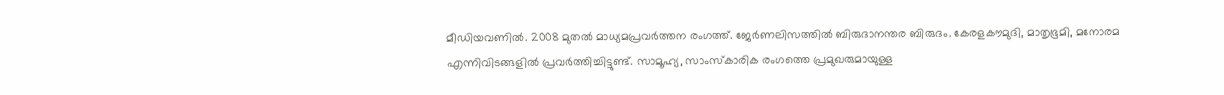മീഡിയവണിൽ. 2008 മുതൽ മാധ്യമപ്രവർത്തന രംഗത്ത്. ജേർണലിസത്തിൽ ബിരുദാനന്തര ബിരുദം. കേരളകൗമുദി, മാതൃഭൂമി, മനോരമ എന്നിവിടങ്ങളിൽ പ്രവർത്തിച്ചിട്ടുണ്ട്. സാമൂഹ്യ, സാംസ്‌കാരിക രംഗത്തെ പ്രമുഖരുമായുള്ള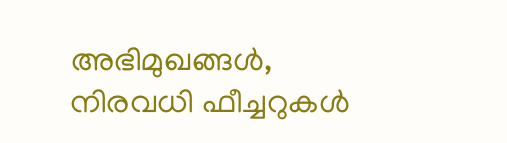അഭിമുഖങ്ങൾ, നിരവധി ഫീച്ചറുകൾ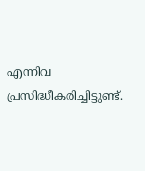എന്നിവ പ്രസിദ്ധീകരിച്ചിട്ടുണ്ട്.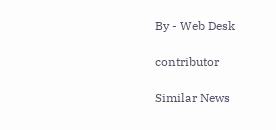By - Web Desk

contributor

Similar News